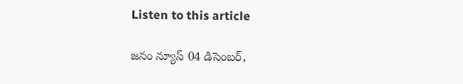Listen to this article

జనం న్యూస్‌ 04 డిసెంబర్,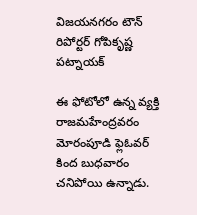విజయనగరం టౌన్‌ రిపోర్టర్‌ గోపికృష్ణ పట్నాయక్‌

ఈ ఫోటోలో ఉన్న వ్యక్తి రాజమహేంద్రవరం మోరంపూడి ఫ్లెఓవర్ కింద బుధవారం చనిపోయి ఉన్నాడు.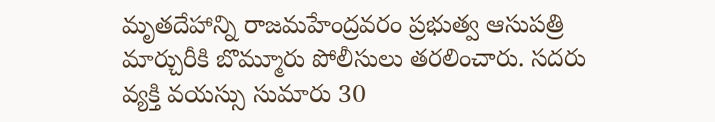మృతదేహాన్ని రాజమహేంద్రవరం ప్రభుత్వ ఆసుపత్రి మార్చురీకి బొమ్మూరు పోలీసులు తరలించారు. సదరు వ్యక్తి వయస్సు సుమారు 30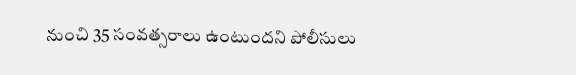నుంచి 35 సంవత్సరాలు ఉంటుందని పోలీసులు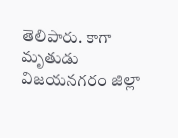తెలిపారు. కాగా మృతుడు విజయనగరం జిల్లా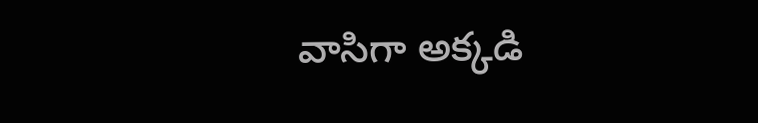వాసిగా అక్కడి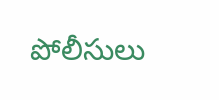పోలీసులు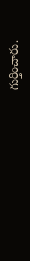గుర్తించారు.